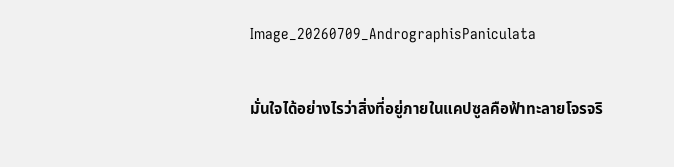Image_20260709_AndrographisPaniculata

มั่นใจได้อย่างไรว่าสิ่งที่อยู่ภายในแคปซูลคือฟ้าทะลายโจรจริ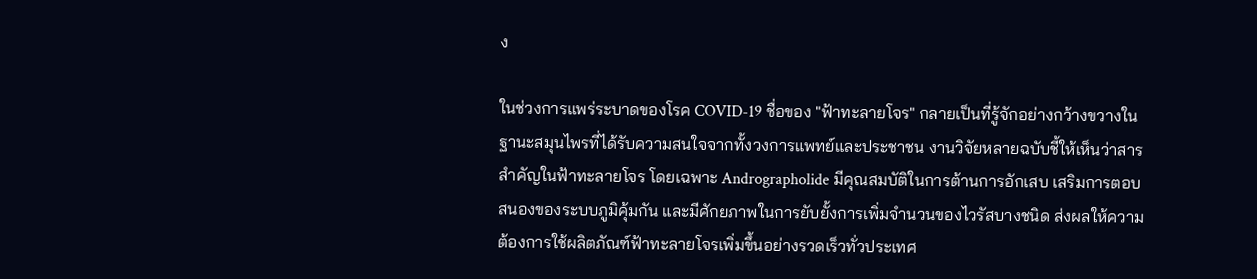ง

ในช่วงการแพร่ระบาดของโรค COVID-19 ชื่อของ "ฟ้าทะลายโจร" กลายเป็นที่รู้จักอย่างกว้างขวางในฐานะสมุนไพรที่ได้รับความสนใจจากทั้งวงการแพทย์และประชาชน งานวิจัยหลายฉบับชี้ให้เห็นว่าสารสำคัญในฟ้าทะลายโจร โดยเฉพาะ Andrographolide มีคุณสมบัติในการต้านการอักเสบ เสริมการตอบสนองของระบบภูมิคุ้มกัน และมีศักยภาพในการยับยั้งการเพิ่มจำนวนของไวรัสบางชนิด ส่งผลให้ความต้องการใช้ผลิตภัณฑ์ฟ้าทะลายโจรเพิ่มขึ้นอย่างรวดเร็วทั่วประเทศ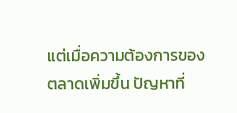แต่เมื่อความต้องการของตลาดเพิ่มขึ้น ปัญหาที่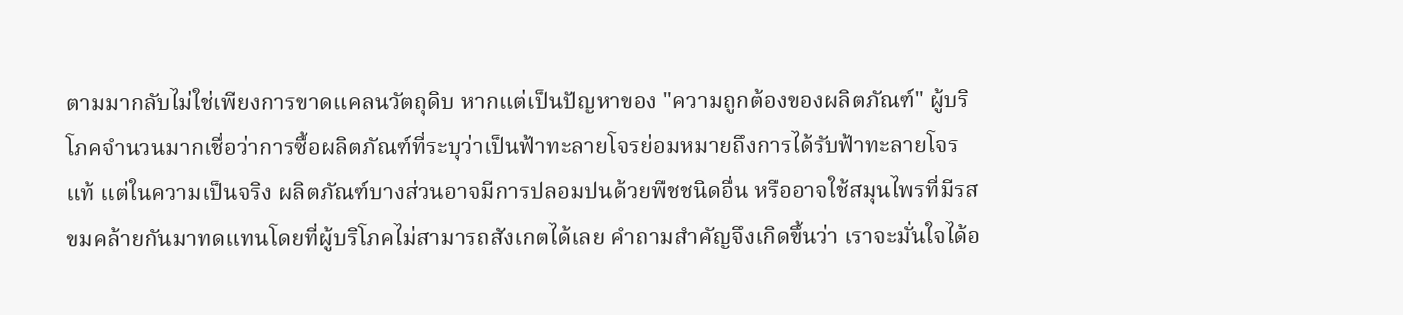ตามมากลับไม่ใช่เพียงการขาดแคลนวัตถุดิบ หากแต่เป็นปัญหาของ "ความถูกต้องของผลิตภัณฑ์" ผู้บริโภคจำนวนมากเชื่อว่าการซื้อผลิตภัณฑ์ที่ระบุว่าเป็นฟ้าทะลายโจรย่อมหมายถึงการได้รับฟ้าทะลายโจรแท้ แต่ในความเป็นจริง ผลิตภัณฑ์บางส่วนอาจมีการปลอมปนด้วยพืชชนิดอื่น หรืออาจใช้สมุนไพรที่มีรสขมคล้ายกันมาทดแทนโดยที่ผู้บริโภคไม่สามารถสังเกตได้เลย คำถามสำคัญจึงเกิดขึ้นว่า เราจะมั่นใจได้อ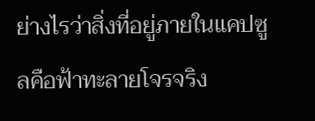ย่างไรว่าสิ่งที่อยู่ภายในแคปซูลคือฟ้าทะลายโจรจริง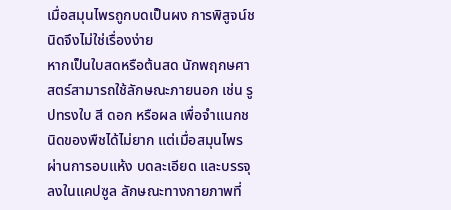เมื่อสมุนไพรถูกบดเป็นผง การพิสูจน์ชนิดจึงไม่ใช่เรื่องง่าย
หากเป็นใบสดหรือต้นสด นักพฤกษศาสตร์สามารถใช้ลักษณะภายนอก เช่น รูปทรงใบ สี ดอก หรือผล เพื่อจำแนกชนิดของพืชได้ไม่ยาก แต่เมื่อสมุนไพรผ่านการอบแห้ง บดละเอียด และบรรจุลงในแคปซูล ลักษณะทางกายภาพที่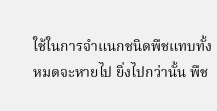ใช้ในการจำแนกชนิดพืชแทบทั้งหมดจะหายไป ยิ่งไปกว่านั้น พืช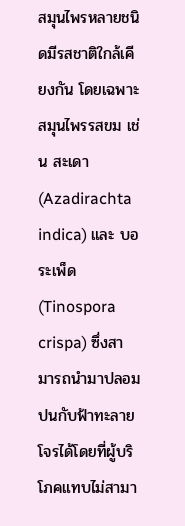สมุนไพรหลายชนิดมีรสชาติใกล้เคียงกัน โดยเฉพาะสมุนไพรรสขม เช่น สะเดา (Azadirachta indica) และ บอระเพ็ด (Tinospora crispa) ซึ่งสามารถนำมาปลอมปนกับฟ้าทะลายโจรได้โดยที่ผู้บริโภคแทบไม่สามา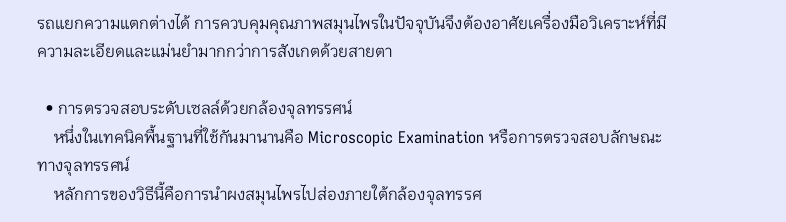รถแยกความแตกต่างได้ การควบคุมคุณภาพสมุนไพรในปัจจุบันจึงต้องอาศัยเครื่องมือวิเคราะห์ที่มีความละเอียดและแม่นยำมากกว่าการสังเกตด้วยสายตา

  • การตรวจสอบระดับเซลล์ด้วยกล้องจุลทรรศน์
    หนึ่งในเทคนิคพื้นฐานที่ใช้กันมานานคือ Microscopic Examination หรือการตรวจสอบลักษณะทางจุลทรรศน์
    หลักการของวิธีนี้คือการนำผงสมุนไพรไปส่องภายใต้กล้องจุลทรรศ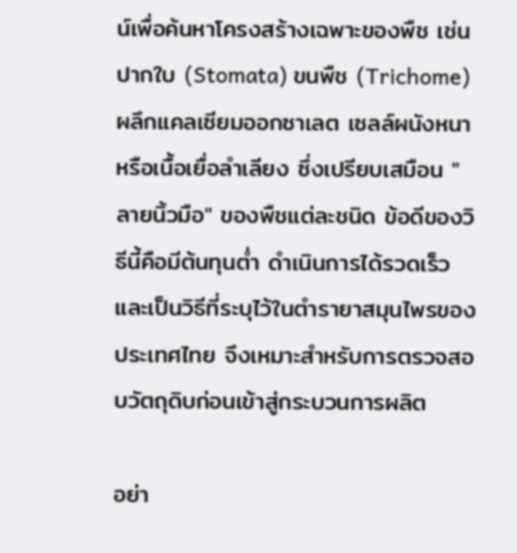น์เพื่อค้นหาโครงสร้างเฉพาะของพืช เช่น ปากใบ (Stomata) ขนพืช (Trichome) ผลึกแคลเซียมออกซาเลต เซลล์ผนังหนา หรือเนื้อเยื่อลำเลียง ซึ่งเปรียบเสมือน "ลายนิ้วมือ" ของพืชแต่ละชนิด ข้อดีของวิธีนี้คือมีต้นทุนต่ำ ดำเนินการได้รวดเร็ว และเป็นวิธีที่ระบุไว้ในตำรายาสมุนไพรของประเทศไทย จึงเหมาะสำหรับการตรวจสอบวัตถุดิบก่อนเข้าสู่กระบวนการผลิต

อย่า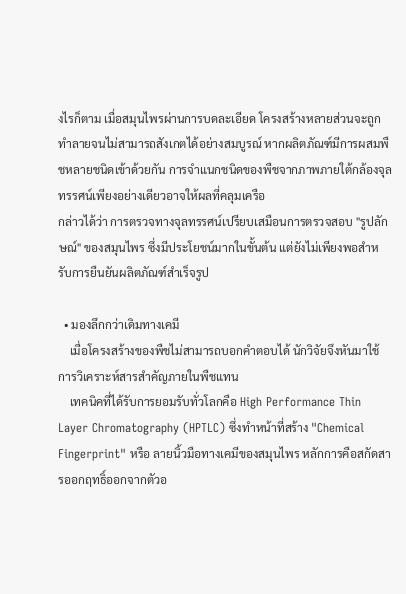งไรก็ตาม เมื่อสมุนไพรผ่านการบดละเอียด โครงสร้างหลายส่วนจะถูกทำลายจนไม่สามารถสังเกตได้อย่างสมบูรณ์ หากผลิตภัณฑ์มีการผสมพืชหลายชนิดเข้าด้วยกัน การจำแนกชนิดของพืชจากภาพภายใต้กล้องจุลทรรศน์เพียงอย่างเดียวอาจให้ผลที่คลุมเครือ
กล่าวได้ว่า การตรวจทางจุลทรรศน์เปรียบเสมือนการตรวจสอบ "รูปลักษณ์" ของสมุนไพร ซึ่งมีประโยชน์มากในขั้นต้น แต่ยังไม่เพียงพอสำหรับการยืนยันผลิตภัณฑ์สำเร็จรูป

  • มองลึกกว่าเดิมทางเคมี
    เมื่อโครงสร้างของพืชไม่สามารถบอกคำตอบได้ นักวิจัยจึงหันมาใช้การวิเคราะห์สารสำคัญภายในพืชแทน
    เทคนิคที่ได้รับการยอมรับทั่วโลกคือ High Performance Thin Layer Chromatography (HPTLC) ซึ่งทำหน้าที่สร้าง "Chemical Fingerprint" หรือ ลายนิ้วมือทางเคมีของสมุนไพร หลักการคือสกัดสารออกฤทธิ์ออกจากตัวอ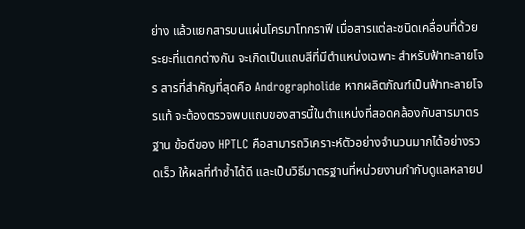ย่าง แล้วแยกสารบนแผ่นโครมาโทกราฟี เมื่อสารแต่ละชนิดเคลื่อนที่ด้วยระยะที่แตกต่างกัน จะเกิดเป็นแถบสีที่มีตำแหน่งเฉพาะ สำหรับฟ้าทะลายโจร สารที่สำคัญที่สุดคือ Andrographolide หากผลิตภัณฑ์เป็นฟ้าทะลายโจรแท้ จะต้องตรวจพบแถบของสารนี้ในตำแหน่งที่สอดคล้องกับสารมาตรฐาน ข้อดีของ HPTLC คือสามารถวิเคราะห์ตัวอย่างจำนวนมากได้อย่างรวดเร็ว ให้ผลที่ทำซ้ำได้ดี และเป็นวิธีมาตรฐานที่หน่วยงานกำกับดูแลหลายป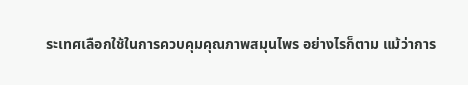ระเทศเลือกใช้ในการควบคุมคุณภาพสมุนไพร อย่างไรก็ตาม แม้ว่าการ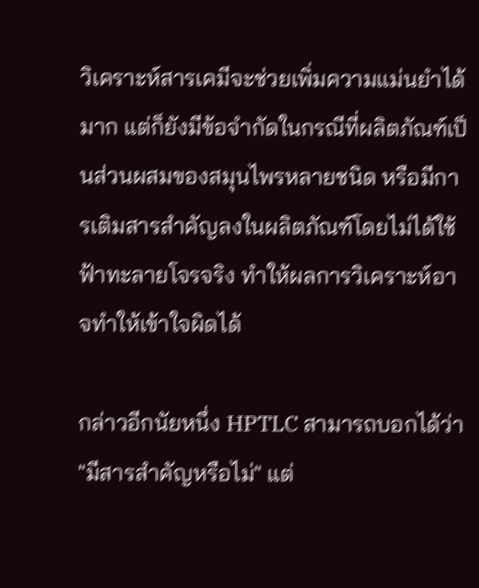วิเคราะห์สารเคมีจะช่วยเพิ่มความแม่นยำได้มาก แต่ก็ยังมีข้อจำกัดในกรณีที่ผลิตภัณฑ์เป็นส่วนผสมของสมุนไพรหลายชนิด หรือมีการเติมสารสำคัญลงในผลิตภัณฑ์โดยไม่ได้ใช้ฟ้าทะลายโจรจริง ทำให้ผลการวิเคราะห์อาจทำให้เข้าใจผิดได้

กล่าวอีกนัยหนึ่ง HPTLC สามารถบอกได้ว่า "มีสารสำคัญหรือไม่" แต่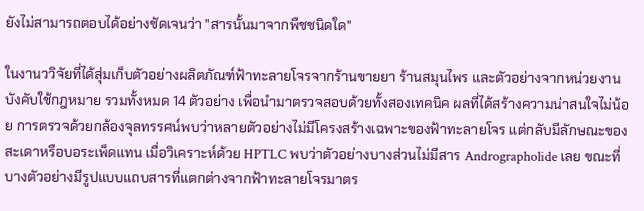ยังไม่สามารถตอบได้อย่างชัดเจนว่า "สารนั้นมาจากพืชชนิดใด"

ในงานววิจัยที่ได้สุ่มเก็บตัวอย่างผลิตภัณฑ์ฟ้าทะลายโจรจากร้านขายยา ร้านสมุนไพร และตัวอย่างจากหน่วยงานบังคับใช้กฎหมาย รวมทั้งหมด 14 ตัวอย่าง เพื่อนำมาตรวจสอบด้วยทั้งสองเทคนิค ผลที่ได้สร้างความน่าสนใจไม่น้อย การตรวจด้วยกล้องจุลทรรศน์พบว่าหลายตัวอย่างไม่มีโครงสร้างเฉพาะของฟ้าทะลายโจร แต่กลับมีลักษณะของสะเดาหรือบอระเพ็ดแทน เมื่อวิเคราะห์ด้วย HPTLC พบว่าตัวอย่างบางส่วนไม่มีสาร Andrographolide เลย ขณะที่บางตัวอย่างมีรูปแบบแถบสารที่แตกต่างจากฟ้าทะลายโจรมาตร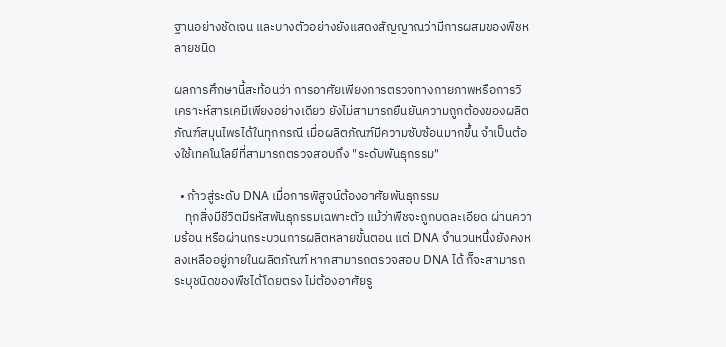ฐานอย่างชัดเจน และบางตัวอย่างยังแสดงสัญญาณว่ามีการผสมของพืชหลายชนิด

ผลการศึกษานี้สะท้อนว่า การอาศัยเพียงการตรวจทางกายภาพหรือการวิเคราะห์สารเคมีเพียงอย่างเดียว ยังไม่สามารถยืนยันความถูกต้องของผลิตภัณฑ์สมุนไพรได้ในทุกกรณี เมื่อผลิตภัณฑ์มีความซับซ้อนมากขึ้น จำเป็นต้องใช้เทคโนโลยีที่สามารถตรวจสอบถึง "ระดับพันธุกรรม"

  • ก้าวสู่ระดับ DNA เมื่อการพิสูจน์ต้องอาศัยพันธุกรรม
    ทุกสิ่งมีชีวิตมีรหัสพันธุกรรมเฉพาะตัว แม้ว่าพืชจะถูกบดละเอียด ผ่านความร้อน หรือผ่านกระบวนการผลิตหลายขั้นตอน แต่ DNA จำนวนหนึ่งยังคงหลงเหลืออยู่ภายในผลิตภัณฑ์ หากสามารถตรวจสอบ DNA ได้ ก็จะสามารถระบุชนิดของพืชได้โดยตรง ไม่ต้องอาศัยรู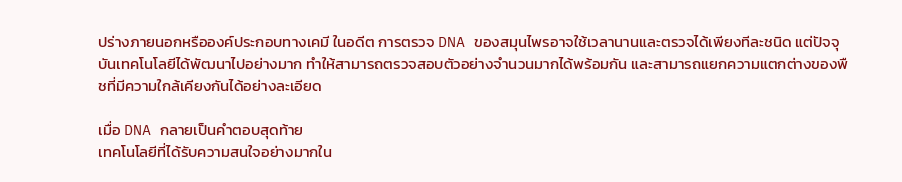ปร่างภายนอกหรือองค์ประกอบทางเคมี ในอดีต การตรวจ DNA ของสมุนไพรอาจใช้เวลานานและตรวจได้เพียงทีละชนิด แต่ปัจจุบันเทคโนโลยีได้พัฒนาไปอย่างมาก ทำให้สามารถตรวจสอบตัวอย่างจำนวนมากได้พร้อมกัน และสามารถแยกความแตกต่างของพืชที่มีความใกล้เคียงกันได้อย่างละเอียด

เมื่อ DNA กลายเป็นคำตอบสุดท้าย
เทคโนโลยีที่ได้รับความสนใจอย่างมากใน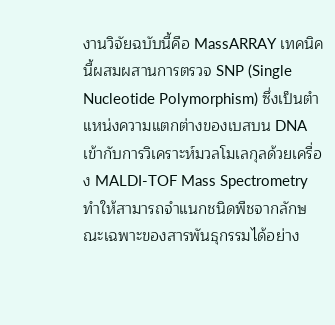งานวิจัยฉบับนี้คือ MassARRAY เทคนิคนี้ผสมผสานการตรวจ SNP (Single Nucleotide Polymorphism) ซึ่งเป็นตำแหน่งความแตกต่างของเบสบน DNA เข้ากับการวิเคราะห์มวลโมเลกุลด้วยเครื่อง MALDI-TOF Mass Spectrometry ทำให้สามารถจำแนกชนิดพืชจากลักษณะเฉพาะของสารพันธุกรรมได้อย่าง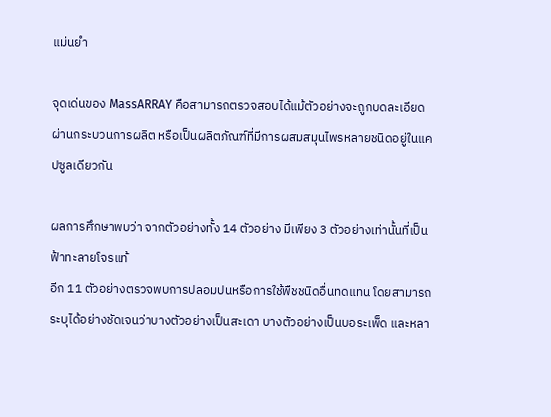แม่นยำ

จุดเด่นของ MassARRAY คือสามารถตรวจสอบได้แม้ตัวอย่างจะถูกบดละเอียด ผ่านกระบวนการผลิต หรือเป็นผลิตภัณฑ์ที่มีการผสมสมุนไพรหลายชนิดอยู่ในแคปซูลเดียวกัน

ผลการศึกษาพบว่า จากตัวอย่างทั้ง 14 ตัวอย่าง มีเพียง 3 ตัวอย่างเท่านั้นที่เป็นฟ้าทะลายโจรแท้
อีก 11 ตัวอย่างตรวจพบการปลอมปนหรือการใช้พืชชนิดอื่นทดแทน โดยสามารถระบุได้อย่างชัดเจนว่าบางตัวอย่างเป็นสะเดา บางตัวอย่างเป็นบอระเพ็ด และหลา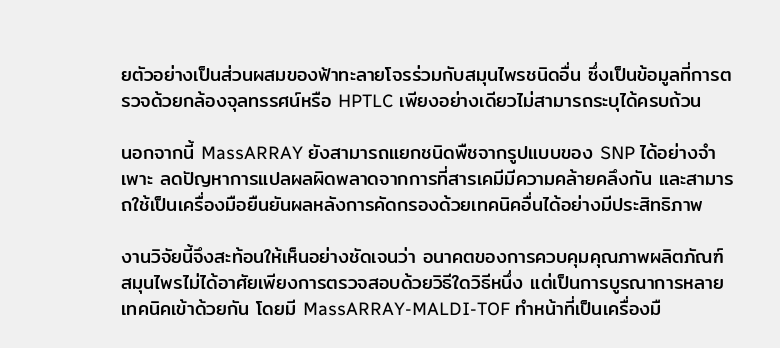ยตัวอย่างเป็นส่วนผสมของฟ้าทะลายโจรร่วมกับสมุนไพรชนิดอื่น ซึ่งเป็นข้อมูลที่การตรวจด้วยกล้องจุลทรรศน์หรือ HPTLC เพียงอย่างเดียวไม่สามารถระบุได้ครบถ้วน

นอกจากนี้ MassARRAY ยังสามารถแยกชนิดพืชจากรูปแบบของ SNP ได้อย่างจำเพาะ ลดปัญหาการแปลผลผิดพลาดจากการที่สารเคมีมีความคล้ายคลึงกัน และสามารถใช้เป็นเครื่องมือยืนยันผลหลังการคัดกรองด้วยเทคนิคอื่นได้อย่างมีประสิทธิภาพ

งานวิจัยนี้จึงสะท้อนให้เห็นอย่างชัดเจนว่า อนาคตของการควบคุมคุณภาพผลิตภัณฑ์สมุนไพรไม่ได้อาศัยเพียงการตรวจสอบด้วยวิธีใดวิธีหนึ่ง แต่เป็นการบูรณาการหลายเทคนิคเข้าด้วยกัน โดยมี MassARRAY-MALDI-TOF ทำหน้าที่เป็นเครื่องมื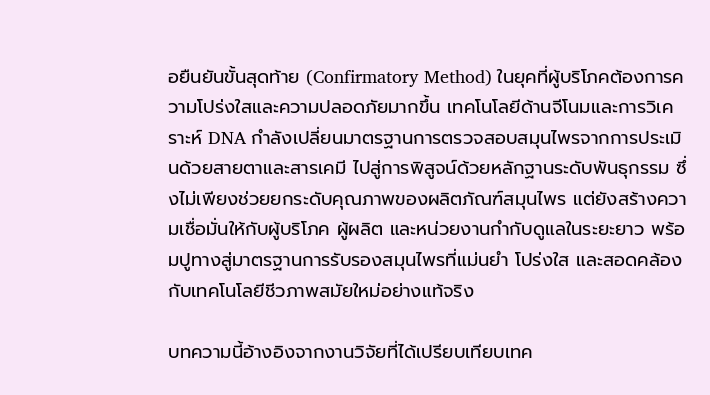อยืนยันขั้นสุดท้าย (Confirmatory Method) ในยุคที่ผู้บริโภคต้องการความโปร่งใสและความปลอดภัยมากขึ้น เทคโนโลยีด้านจีโนมและการวิเคราะห์ DNA กำลังเปลี่ยนมาตรฐานการตรวจสอบสมุนไพรจากการประเมินด้วยสายตาและสารเคมี ไปสู่การพิสูจน์ด้วยหลักฐานระดับพันธุกรรม ซึ่งไม่เพียงช่วยยกระดับคุณภาพของผลิตภัณฑ์สมุนไพร แต่ยังสร้างความเชื่อมั่นให้กับผู้บริโภค ผู้ผลิต และหน่วยงานกำกับดูแลในระยะยาว พร้อมปูทางสู่มาตรฐานการรับรองสมุนไพรที่แม่นยำ โปร่งใส และสอดคล้องกับเทคโนโลยีชีวภาพสมัยใหม่อย่างแท้จริง

บทความนี้อ้างอิงจากงานวิจัยที่ได้เปรียบเทียบเทค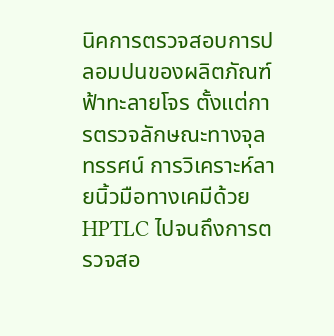นิคการตรวจสอบการปลอมปนของผลิตภัณฑ์ฟ้าทะลายโจร ตั้งแต่การตรวจลักษณะทางจุลทรรศน์ การวิเคราะห์ลายนิ้วมือทางเคมีด้วย HPTLC ไปจนถึงการตรวจสอ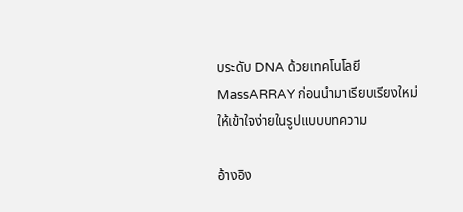บระดับ DNA ด้วยเทคโนโลยี MassARRAY ก่อนนำมาเรียบเรียงใหม่ให้เข้าใจง่ายในรูปแบบบทความ

อ้างอิง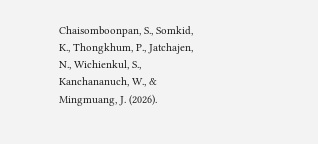Chaisomboonpan, S., Somkid, K., Thongkhum, P., Jatchajen, N., Wichienkul, S., Kanchananuch, W., & Mingmuang, J. (2026).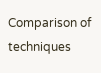Comparison of techniques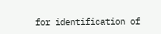for identification of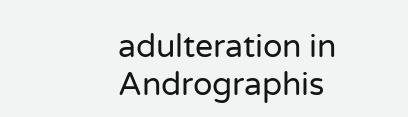adulteration in Andrographis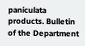paniculata products. Bulletin of the Department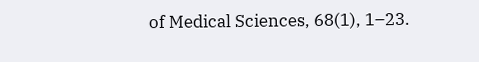of Medical Sciences, 68(1), 1–23.